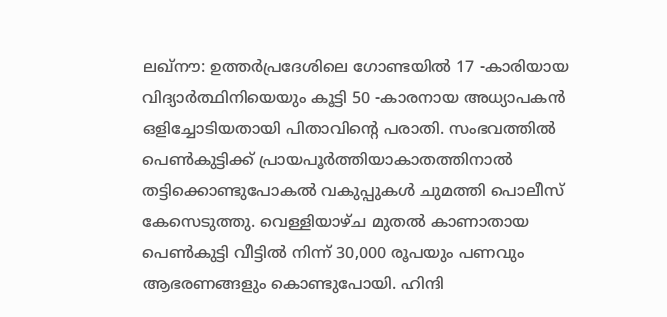ലഖ്നൗ: ഉത്തർപ്രദേശിലെ ഗോണ്ടയിൽ 17 -കാരിയായ വിദ്യാർത്ഥിനിയെയും കൂട്ടി 50 -കാരനായ അധ്യാപകൻ ഒളിച്ചോടിയതായി പിതാവിന്റെ പരാതി. സംഭവത്തിൽ പെൺകുട്ടിക്ക് പ്രായപൂർത്തിയാകാതത്തിനാൽ തട്ടിക്കൊണ്ടുപോകൽ വകുപ്പുകൾ ചുമത്തി പൊലീസ് കേസെടുത്തു. വെള്ളിയാഴ്ച മുതൽ കാണാതായ പെൺകുട്ടി വീട്ടിൽ നിന്ന് 30,000 രൂപയും പണവും ആഭരണങ്ങളും കൊണ്ടുപോയി. ഹിന്ദി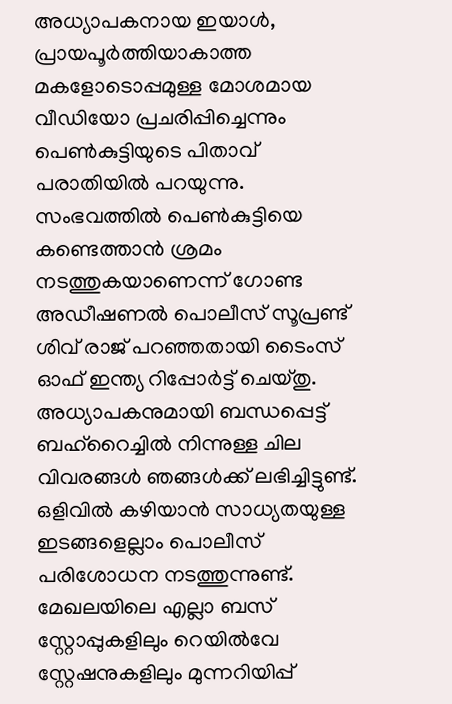അധ്യാപകനായ ഇയാൾ, പ്രായപൂർത്തിയാകാത്ത മകളോടൊപ്പമുള്ള മോശമായ വീഡിയോ പ്രചരിപ്പിച്ചെന്നും പെൺകുട്ടിയുടെ പിതാവ് പരാതിയിൽ പറയുന്നു.
സംഭവത്തിൽ പെൺകുട്ടിയെ കണ്ടെത്താൻ ശ്രമം നടത്തുകയാണെന്ന് ഗോണ്ട അഡീഷണൽ പൊലീസ് സൂപ്രണ്ട് ശിവ് രാജ് പറഞ്ഞതായി ടൈംസ് ഓഫ് ഇന്ത്യ റിപ്പോർട്ട് ചെയ്തു. അധ്യാപകനുമായി ബന്ധപ്പെട്ട് ബഹ്റൈച്ചിൽ നിന്നുള്ള ചില വിവരങ്ങൾ ഞങ്ങൾക്ക് ലഭിച്ചിട്ടുണ്ട്. ഒളിവിൽ കഴിയാൻ സാധ്യതയുള്ള ഇടങ്ങളെല്ലാം പൊലീസ് പരിശോധന നടത്തുന്നുണ്ട്. മേഖലയിലെ എല്ലാ ബസ് സ്റ്റോപ്പുകളിലും റെയിൽവേ സ്റ്റേഷനുകളിലും മുന്നറിയിപ്പ്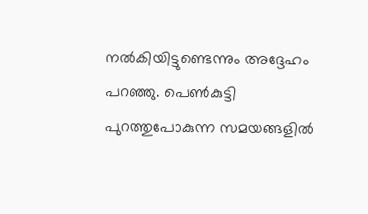നൽകിയിട്ടുണ്ടെന്നും അദ്ദേഹം പറഞ്ഞു. പെൺകുട്ടി പുറത്തുപോകുന്ന സമയങ്ങളിൽ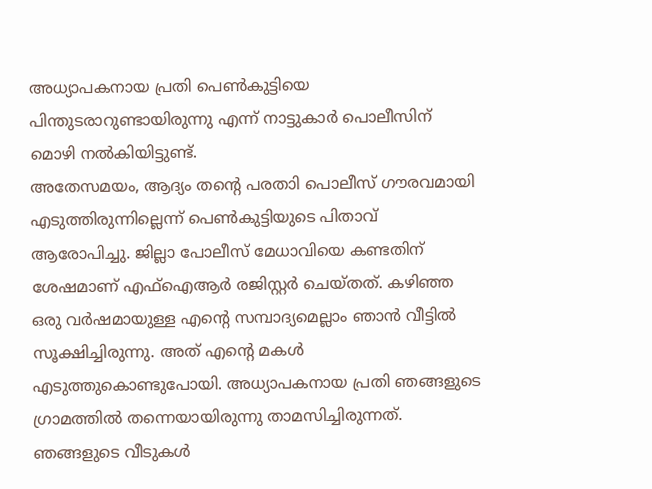അധ്യാപകനായ പ്രതി പെൺകുട്ടിയെ പിന്തുടരാറുണ്ടായിരുന്നു എന്ന് നാട്ടുകാർ പൊലീസിന് മൊഴി നൽകിയിട്ടുണ്ട്.
അതേസമയം, ആദ്യം തന്റെ പരതാി പൊലീസ് ഗൗരവമായി എടുത്തിരുന്നില്ലെന്ന് പെൺകുട്ടിയുടെ പിതാവ് ആരോപിച്ചു. ജില്ലാ പോലീസ് മേധാവിയെ കണ്ടതിന് ശേഷമാണ് എഫ്ഐആർ രജിസ്റ്റർ ചെയ്തത്. കഴിഞ്ഞ ഒരു വർഷമായുള്ള എന്റെ സമ്പാദ്യമെല്ലാം ഞാൻ വീട്ടിൽ സൂക്ഷിച്ചിരുന്നു. അത് എന്റെ മകൾ എടുത്തുകൊണ്ടുപോയി. അധ്യാപകനായ പ്രതി ഞങ്ങളുടെ ഗ്രാമത്തിൽ തന്നെയായിരുന്നു താമസിച്ചിരുന്നത്. ഞങ്ങളുടെ വീടുകൾ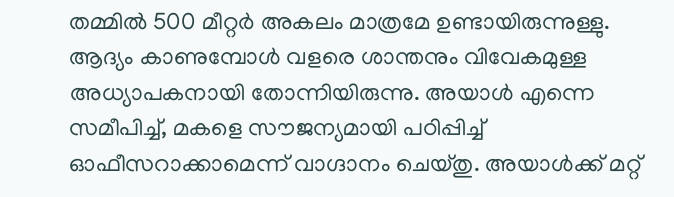തമ്മിൽ 500 മീറ്റർ അകലം മാത്രമേ ഉണ്ടായിരുന്നുള്ളു. ആദ്യം കാണുമ്പോൾ വളരെ ശാന്തനും വിവേകമുള്ള അധ്യാപകനായി തോന്നിയിരുന്നു. അയാൾ എന്നെ സമീപിച്ച്, മകളെ സൗജന്യമായി പഠിപ്പിച്ച് ഓഫീസറാക്കാമെന്ന് വാഗ്ദാനം ചെയ്തു. അയാൾക്ക് മറ്റ്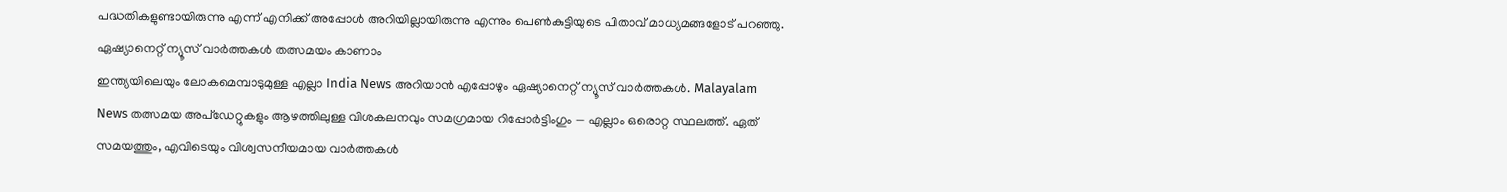പദ്ധതികളുണ്ടായിരുന്നു എന്ന് എനിക്ക് അപ്പോൾ അറിയില്ലായിരുന്നു എന്നും പെൺകുട്ടിയുടെ പിതാവ് മാധ്യമങ്ങളോട് പറഞ്ഞു.
ഏഷ്യാനെറ്റ് ന്യൂസ് വാർത്തകൾ തത്സമയം കാണാം
ഇന്ത്യയിലെയും ലോകമെമ്പാടുമുള്ള എല്ലാ India News അറിയാൻ എപ്പോഴും ഏഷ്യാനെറ്റ് ന്യൂസ് വാർത്തകൾ. Malayalam News തത്സമയ അപ്ഡേറ്റുകളും ആഴത്തിലുള്ള വിശകലനവും സമഗ്രമായ റിപ്പോർട്ടിംഗും — എല്ലാം ഒരൊറ്റ സ്ഥലത്ത്. ഏത് സമയത്തും, എവിടെയും വിശ്വസനീയമായ വാർത്തകൾ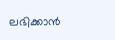ലഭിക്കാൻ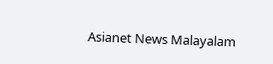Asianet News Malayalam